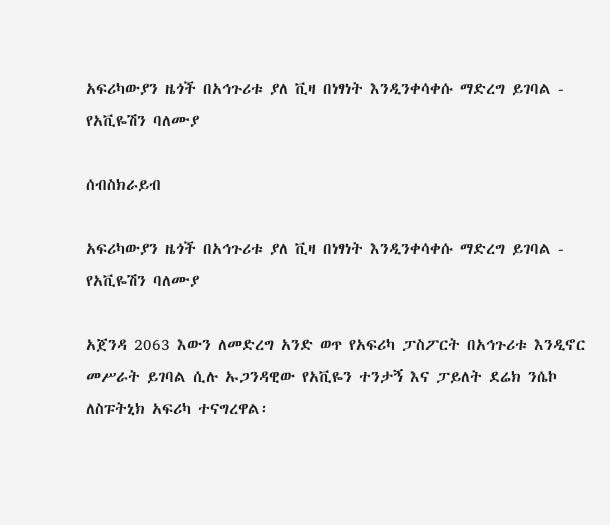አፍሪካውያን ዜጎች በአኅጉሪቱ ያለ ቪዛ በነፃነት እንዲንቀሳቀሱ ማድረግ ይገባል - የአቪዬሽን ባለሙያ

ሰብስክራይብ

አፍሪካውያን ዜጎች በአኅጉሪቱ ያለ ቪዛ በነፃነት እንዲንቀሳቀሱ ማድረግ ይገባል - የአቪዬሽን ባለሙያ

አጀንዳ 2063 እውን ለመድረግ አንድ ወጥ የአፍሪካ ፓስፖርት በአኅጉሪቱ እንዲኖር መሥራት ይገባል ሲሉ ኡጋንዳዊው የአቪዬን ተንታኝ እና ፓይለት ደሬክ ንሴኮ ለስፑትኒክ አፍሪካ ተናግረዋል፡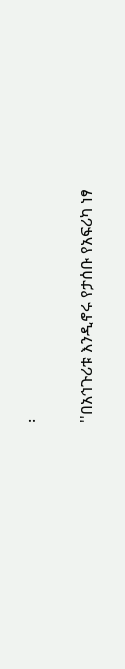፡

''በአኅጉሪቱ እንዲኖሩ የታሰቡ የአፍሪካ ነፃ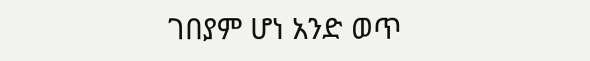ገበያም ሆነ አንድ ወጥ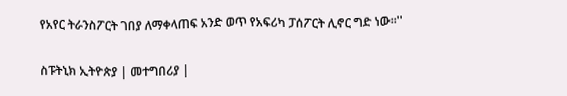የአየር ትራንስፖርት ገበያ ለማቀላጠፍ አንድ ወጥ የአፍሪካ ፓሰፖርት ሊኖር ግድ ነው።''

ስፑትኒክ ኢትዮጵያ | መተግበሪያ |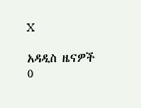X

አዳዲስ ዜናዎች
0